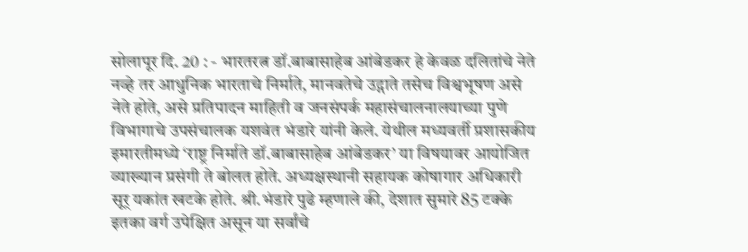सोलापूर दि. 20 : - भारतरत्न डॉ.बाबासाहेब आंबेडकर हे केवळ दलितांचे नेते नव्हे तर आधुनिक भारताचे निर्माते, मानवतेचे उद्गाते तसेच विश्वभूषण असे नेते होते, असे प्रतिपादन माहिती व जनसंपर्क महासंचालनालयाच्या पुणे विभागाचे उपसंचालक यशवंत भंडारे यांनी केले. येथील मध्यवर्ती प्रशासकीय इमारतीमध्ये ‘राष्ट्र निर्माते डॉ.बाबासाहेब आंबेडकर’ या विषयावर आयोजित व्याख्यान प्रसंगी ते बोलत होते. अध्यक्षस्थानी सहायक कोषागार अधिकारी सूर् यकांत खटके होते. श्री.भंडारे पुढे म्हणाले की, देशात सुमारे 85 टक्के इतका वर्ग उपेक्षित असून या सर्वांचे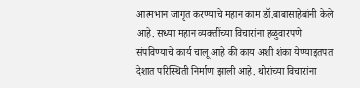आत्मभान जागृत करण्याचे महान काम डॉ.बाबासाहेबांनी केले आहे. सध्या महान व्यक्तींच्या विचारांना हळुवारपणे संपविण्याचे कार्य चालू आहे की काय अशी शंका येण्याइतपत देशात परिस्थिती निर्माण झाली आहे. थोरांच्या विचारांना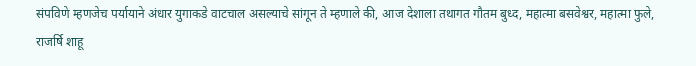संपविणे म्हणजेच पर्यायाने अंधार युगाकडे वाटचाल असल्याचे सांगून ते म्हणाले की, आज देशाला तथागत गौतम बुध्द, महात्मा बसवेश्वर, महात्मा फुले, राजर्षि शाहू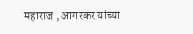महाराज , आगरकर यांच्या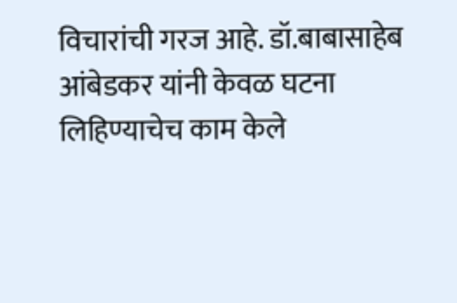विचारांची गरज आहे. डॉ.बाबासाहेब आंबेडकर यांनी केवळ घटना लिहिण्याचेच काम केले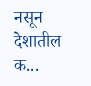नसून देशातील क...